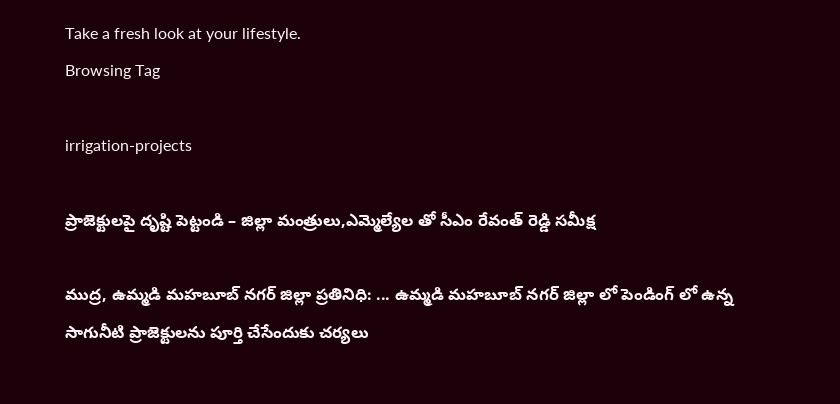Take a fresh look at your lifestyle.
Browsing Tag

irrigation-projects

ప్రాజెక్టులపై దృష్టి పెట్టండి – జిల్లా మంత్రులు,ఎమ్మెల్యేల తో సీఎం రేవంత్ రెడ్డి సమీక్ష

ముద్ర, ఉమ్మడి మహబూబ్ నగర్ జిల్లా ప్రతినిధి: ... ఉమ్మడి మహబూబ్ నగర్ జిల్లా లో పెండింగ్ లో ఉన్న సాగునీటి ప్రాజెక్టులను పూర్తి చేసేందుకు చర్యలు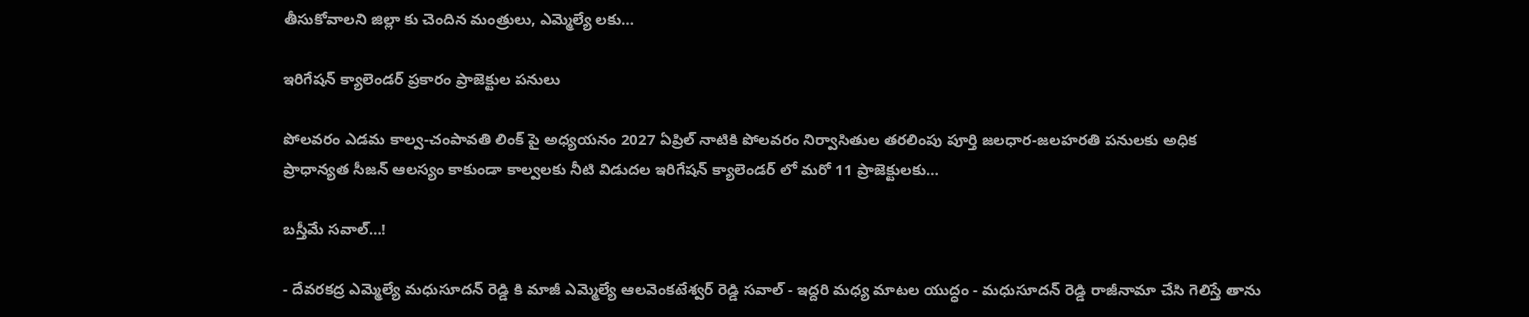తీసుకోవాలని జిల్లా కు చెందిన మంత్రులు, ఎమ్మెల్యే లకు…

ఇరిగేషన్ క్యాలెండర్ ప్రకారం ప్రాజెక్టుల పనులు

పోలవరం ఎడమ కాల్వ-చంపావతి లింక్ పై అధ్యయనం 2027 ఏప్రిల్ నాటికి పోలవరం నిర్వాసితుల తరలింపు పూర్తి జలధార-జలహరతి పనులకు అధిక ప్రాధాన్యత సీజన్ ఆలస్యం కాకుండా కాల్వలకు నీటి విడుదల ఇరిగేషన్ క్యాలెండర్ లో మరో 11 ప్రాజెక్టులకు…

బస్తీమే సవాల్…!

- దేవరకద్ర ఎమ్మెల్యే మధుసూదన్ రెడ్డి కి మాజీ ఎమ్మెల్యే ఆలవెంకటేశ్వర్ రెడ్డి సవాల్ - ఇద్దరి మధ్య మాటల యుద్ధం - మధుసూదన్ రెడ్డి రాజీనామా చేసి గెలిస్తే తాను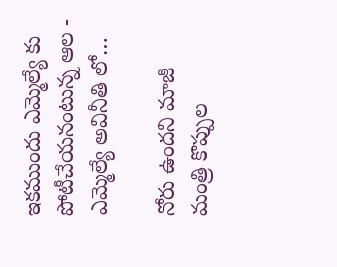ఇకముందు ఎమ్మెల్యే కు పోటీచేయనంటున్న ఆల - ఎమ్మెల్యే అవినీతి లో…

నోరు ఉందని మాజీ మంత్రి కొప్పుల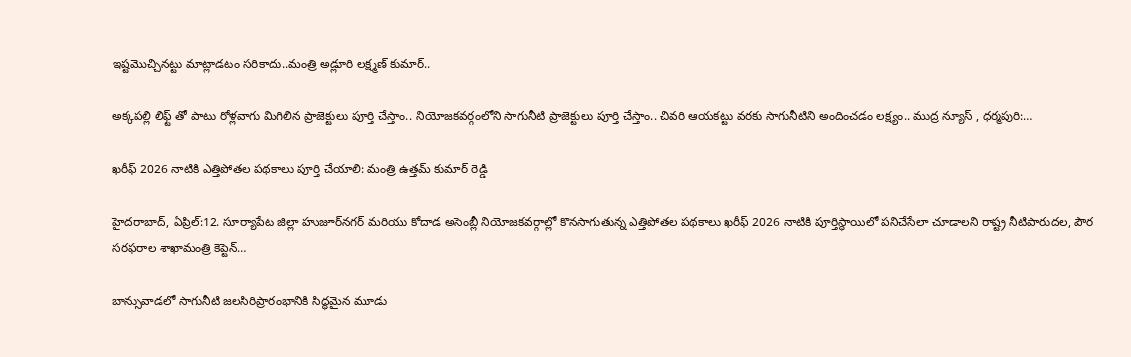ఇష్టమొచ్చినట్టు మాట్లాడటం సరికాదు..మంత్రి అడ్లూరి లక్ష్మణ్ కుమార్..

అక్కపల్లి లిఫ్ట్ తో పాటు రోళ్లవాగు మిగిలిన ప్రాజెక్టులు పూర్తి చేస్తాం.. నియోజకవర్గంలోని సాగునీటి ప్రాజెక్టులు పూర్తి చేస్తాం.. చివరి ఆయకట్టు వరకు సాగునీటిని అందించడం లక్ష్యం.. ముద్ర న్యూస్ , ధర్మపురి:…

ఖరీఫ్ 2026 నాటికి ఎత్తిపోతల పథకాలు పూర్తి చేయాలి: మంత్రి ఉత్తమ్ కుమార్ రెడ్డి

హైదరాబాద్, ఏప్రిల్:12. సూర్యాపేట జిల్లా హుజూర్‌నగర్ మరియు కోదాడ అసెంబ్లీ నియోజకవర్గాల్లో కొనసాగుతున్న ఎత్తిపోతల పథకాలు ఖరీఫ్ 2026 నాటికి పూర్తిస్థాయిలో పనిచేసేలా చూడాలని రాష్ట్ర నీటిపారుదల, పౌర సరఫరాల శాఖామంత్రి కెప్టెన్…

బాన్సువాడలో సాగునీటి జలసిరిప్రారంభానికి సిద్ధమైన మూడు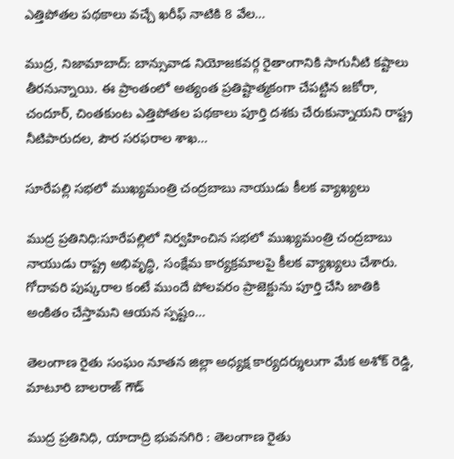ఎత్తిపోతల పథకాలు వచ్చే ఖరీఫ్ నాటికి 8 వేల…

ముద్ర, నిజామాబాద్: బాన్సువాడ నియోజకవర్గ రైతాంగానికి సాగునీటి కష్టాలు తీరనున్నాయి. ఈ ప్రాంతంలో అత్యంత ప్రతిష్టాత్మకంగా చేపట్టిన జకోరా, చందూర్, చింతకుంట ఎత్తిపోతల పథకాలు పూర్తి దశకు చేరుకున్నాయని రాష్ట్ర నీటిపారుదల, పౌర సరఫరాల శాఖ…

సూరేపల్లి సభలో ముఖ్యమంత్రి చంద్రబాబు నాయుడు కీలక వ్యాఖ్యలు

ముద్ర ప్రతినిధి:సూరేపల్లిలో నిర్వహించిన సభలో ముఖ్యమంత్రి చంద్రబాబు నాయుడు రాష్ట్ర అభివృద్ధి, సంక్షేమ కార్యక్రమాలపై కీలక వ్యాఖ్యలు చేశారు. గోదావరి పుష్కరాల కంటే ముందే పోలవరం ప్రాజెక్టును పూర్తి చేసి జాతికి అంకితం చేస్తామని ఆయన స్పష్టం…

తెలంగాణ రైతు సంఘం నూతన జిల్లా అధ్యక్ష కార్యదర్శులుగా మేక అశోక్ రెడ్డి, మాటూరి బాలరాజ్ గౌడ్

ముద్ర ప్రతినిధి, యాదాద్రి భువనగిరి : తెలంగాణ రైతు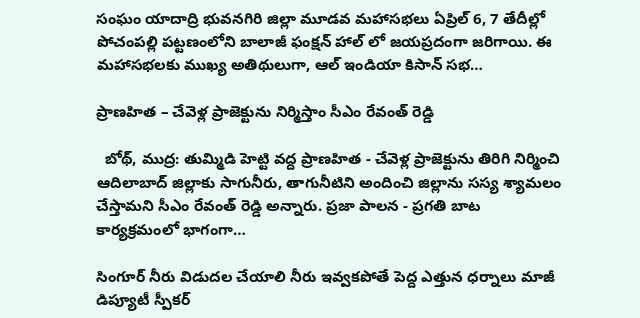సంఘం యాదాద్రి భువనగిరి జిల్లా మూడవ మహాసభలు ఏప్రిల్ 6, 7 తేదీల్లో పోచంపల్లి పట్టణంలోని బాలాజీ ఫంక్షన్ హాల్ లో జయప్రదంగా జరిగాయి. ఈ మహాసభలకు ముఖ్య అతిథులుగా, ఆల్ ఇండియా కిసాన్ సభ…

ప్రాణహిత – చేవెళ్ల ప్రాజెక్టును నిర్మిస్తాం సీఎం రేవంత్ రెడ్డి

  బోథ్, ముద్ర: తుమ్మిడి హెట్టి వద్ద ప్రాణహిత - చేవెళ్ల ప్రాజెక్టును తిరిగి నిర్మించి ఆదిలాబాద్ జిల్లాకు సాగునీరు, తాగునీటిని అందించి జిల్లాను సస్య శ్యామలం చేస్తామని సీఎం రేవంత్ రెడ్డి అన్నారు. ప్రజా పాలన - ప్రగతి బాట కార్యక్రమంలో భాగంగా…

సింగూర్ నీరు విడుదల చేయాలి నీరు ఇవ్వకపోతే పెద్ద ఎత్తున ధర్నాలు మాజీ డిప్యూటీ స్పీకర్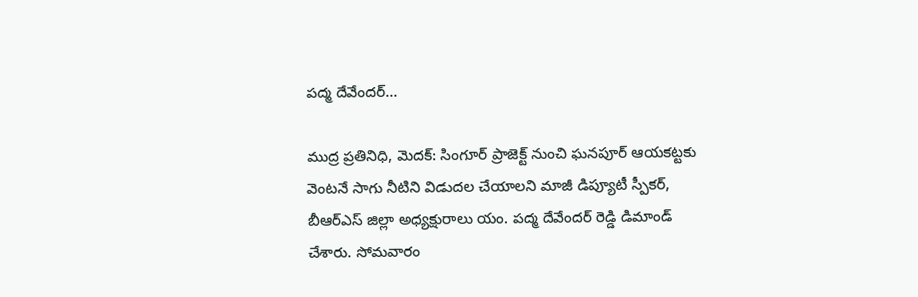పద్మ దేవేందర్…

ముద్ర ప్రతినిధి, మెదక్: సింగూర్ ప్రాజెక్ట్ నుంచి ఘనపూర్ ఆయకట్టకు వెంటనే సాగు నీటిని విడుదల చేయాలని మాజీ డిప్యూటీ స్పీకర్, బీఆర్‌ఎస్ జిల్లా అధ్యక్షురాలు యం. పద్మ దేవేందర్ రెడ్డి డిమాండ్ చేశారు. సోమవారం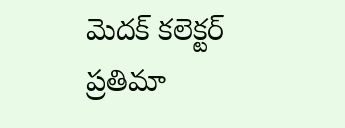మెదక్ కలెక్టర్ ప్రతిమా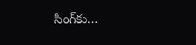సింగ్‌కు…